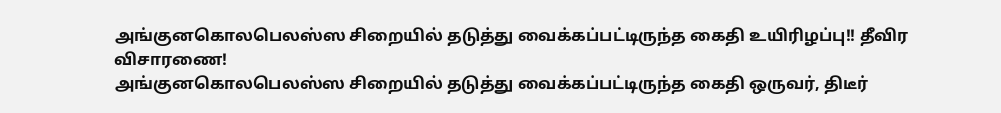அங்குனகொலபெலஸ்ஸ சிறையில் தடுத்து வைக்கப்பட்டிருந்த கைதி உயிரிழப்பு!! தீவிர விசாரணை!
அங்குனகொலபெலஸ்ஸ சிறையில் தடுத்து வைக்கப்பட்டிருந்த கைதி ஒருவர், திடீர்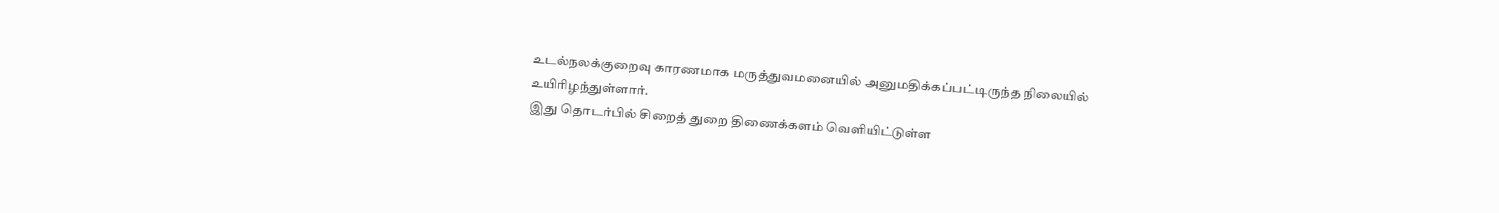உடல்நலக்குறைவு காரணமாக மருத்துவமனையில் அனுமதிக்கப்பட்டிருந்த நிலையில் உயிரிழந்துள்ளார்.
இது தொடர்பில் சிறைத் துறை திணைக்களம் வெளியிட்டுள்ள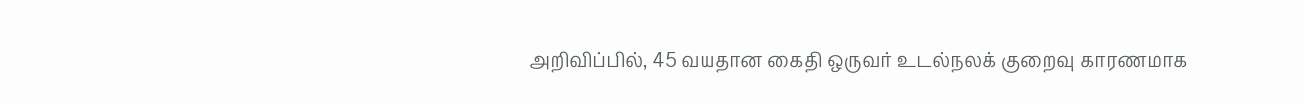அறிவிப்பில், 45 வயதான கைதி ஒருவர் உடல்நலக் குறைவு காரணமாக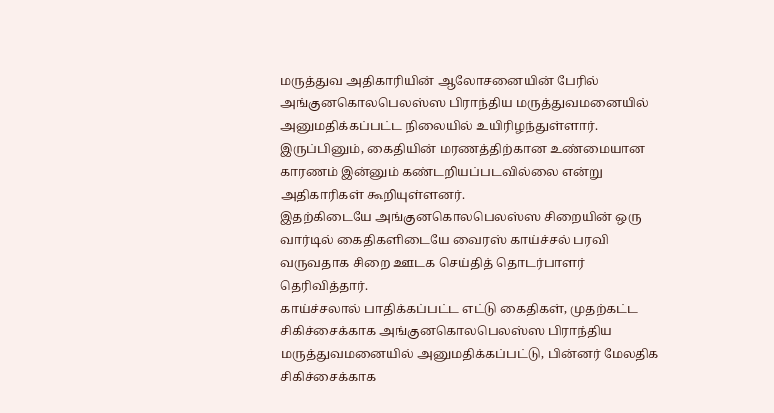மருத்துவ அதிகாரியின் ஆலோசனையின் பேரில் அங்குனகொலபெலஸ்ஸ பிராந்திய மருத்துவமனையில் அனுமதிக்கப்பட்ட நிலையில் உயிரிழந்துள்ளார்.
இருப்பினும், கைதியின் மரணத்திற்கான உண்மையான காரணம் இன்னும் கண்டறியப்படவில்லை என்று அதிகாரிகள் கூறியுள்ளனர்.
இதற்கிடையே அங்குனகொலபெலஸ்ஸ சிறையின் ஒரு வார்டில் கைதிகளிடையே வைரஸ் காய்ச்சல் பரவி வருவதாக சிறை ஊடக செய்தித் தொடர்பாளர் தெரிவித்தார்.
காய்ச்சலால் பாதிக்கப்பட்ட எட்டு கைதிகள், முதற்கட்ட சிகிச்சைக்காக அங்குனகொலபெலஸ்ஸ பிராந்திய மருத்துவமனையில் அனுமதிக்கப்பட்டு, பின்னர் மேலதிக சிகிச்சைக்காக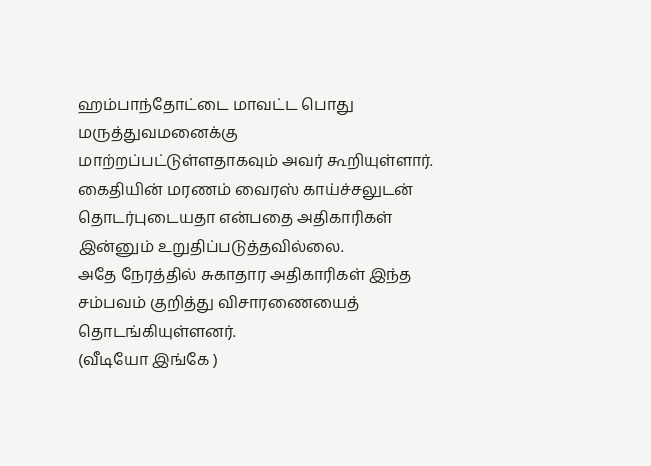ஹம்பாந்தோட்டை மாவட்ட பொது மருத்துவமனைக்கு மாற்றப்பட்டுள்ளதாகவும் அவர் கூறியுள்ளார்.
கைதியின் மரணம் வைரஸ் காய்ச்சலுடன் தொடர்புடையதா என்பதை அதிகாரிகள் இன்னும் உறுதிப்படுத்தவில்லை.
அதே நேரத்தில் சுகாதார அதிகாரிகள் இந்த சம்பவம் குறித்து விசாரணையைத் தொடங்கியுள்ளனர்.
(வீடியோ இங்கே )